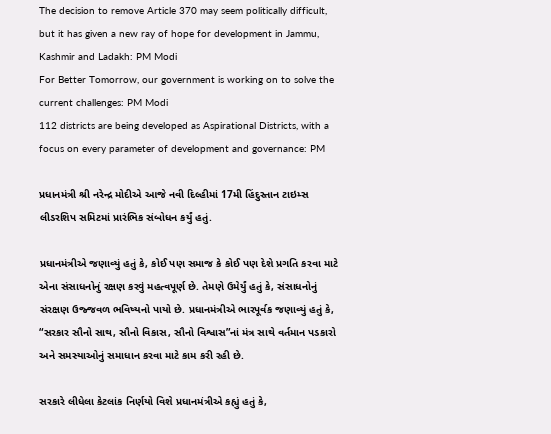The decision to remove Article 370 may seem politically difficult, but it has given a new ray of hope for development in Jammu, Kashmir and Ladakh: PM Modi
For Better Tomorrow, our government is working on to solve the current challenges: PM Modi
112 districts are being developed as Aspirational Districts, with a focus on every parameter of development and governance: PM

પ્રધાનમંત્રી શ્રી નરેન્દ્ર મોદીએ આજે નવી દિલ્હીમાં 17મી હિંદુસ્તાન ટાઇમ્સ લીડરશિપ સમિટમાં પ્રારંભિક સંબોધન કર્યું હતું.

પ્રધાનમંત્રીએ જણાવ્યું હતું કે, કોઈ પણ સમાજ કે કોઈ પણ દેશે પ્રગતિ કરવા માટે એના સંસાધનોનું રક્ષણ કરવું મહત્વપૂર્ણ છે. તેમણે ઉમેર્યું હતું કે, સંસાધનોનું સંરક્ષણ ઉજ્જવળ ભવિષ્યનો પાયો છે. પ્રધાનમંત્રીએ ભારપૂર્વક જણાવ્યું હતું કે, “સરકાર સૌનો સાથ, સૌનો વિકાસ, સૌનો વિશ્વાસ”નાં મંત્ર સાથે વર્તમાન પડકારો અને સમસ્યાઓનું સમાધાન કરવા માટે કામ કરી રહી છે.

સરકારે લીધેલા કેટલાંક નિર્ણયો વિશે પ્રધાનમંત્રીએ કહ્યું હતું કે,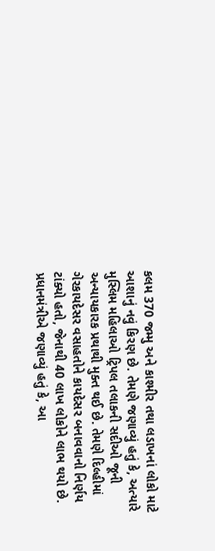કલમ 370 જમ્મુ અને કાશ્મીર તથા લડાખનાં લોકો માટે આશાનું નવું કિરણ છે. તેમણે જણાવ્યું હતું કે, અત્યારે મુસ્લિમ મહિલાઓ ટ્રિપલ તલાકની સદીઓ જૂની અન્યાયકારક પ્રથાથી મુક્ત થઈ છે. તેમણે દિલ્હીમાં ગેરકાયદેસર વસાહતોને કાયદેસર બનાવવાનો નિર્ણય ટાંક્યો હતો, જેનાથી 40 લાખ લોકોને લાભ થયો છે. પ્રધાનમંત્રીએ જણાવ્યું હતું કે, આ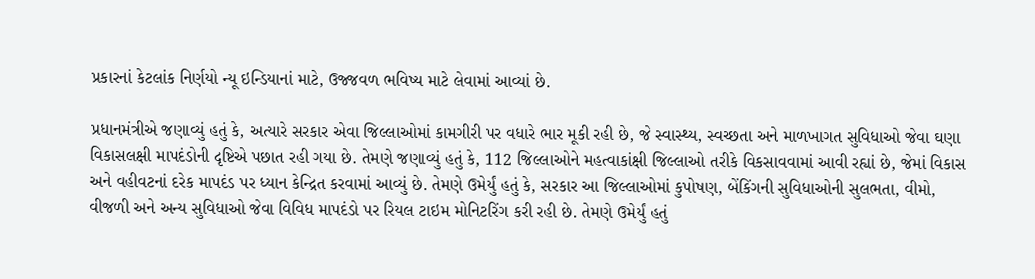પ્રકારનાં કેટલાંક નિર્ણયો ન્યૂ ઇન્ડિયાનાં માટે, ઉજ્જવળ ભવિષ્ય માટે લેવામાં આવ્યાં છે.

પ્રધાનમંત્રીએ જણાવ્યું હતું કે, અત્યારે સરકાર એવા જિલ્લાઓમાં કામગીરી પર વધારે ભાર મૂકી રહી છે, જે સ્વાસ્થ્ય, સ્વચ્છતા અને માળખાગત સુવિધાઓ જેવા ઘણા વિકાસલક્ષી માપદંડોની દૃષ્ટિએ પછાત રહી ગયા છે. તેમણે જણાવ્યું હતું કે, 112 જિલ્લાઓને મહત્વાકાંક્ષી જિલ્લાઓ તરીકે વિકસાવવામાં આવી રહ્યાં છે, જેમાં વિકાસ અને વહીવટનાં દરેક માપદંડ પર ધ્યાન કેન્દ્રિત કરવામાં આવ્યું છે. તેમણે ઉમેર્યું હતું કે, સરકાર આ જિલ્લાઓમાં કુપોષણ, બેંકિંગની સુવિધાઓની સુલભતા, વીમો, વીજળી અને અન્ય સુવિધાઓ જેવા વિવિધ માપદંડો પર રિયલ ટાઇમ મોનિટરિંગ કરી રહી છે. તેમણે ઉમેર્યું હતું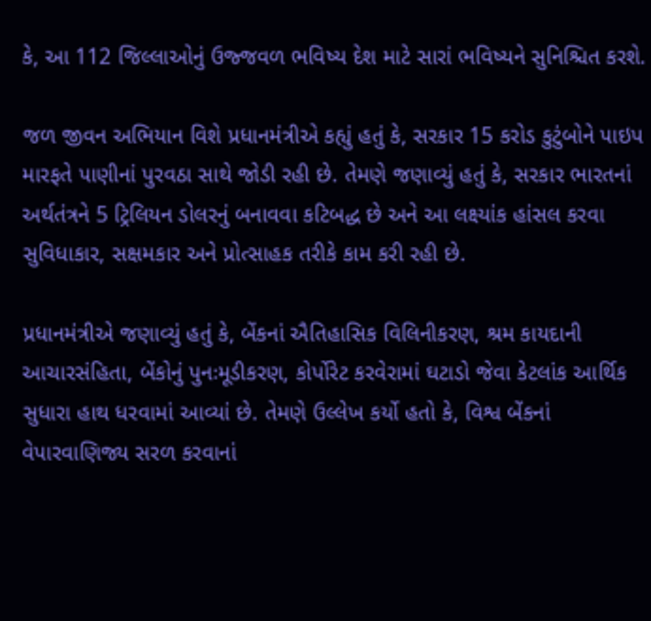કે, આ 112 જિલ્લાઓનું ઉજ્જવળ ભવિષ્ય દેશ માટે સારાં ભવિષ્યને સુનિશ્ચિત કરશે.

જળ જીવન અભિયાન વિશે પ્રધાનમંત્રીએ કહ્યું હતું કે, સરકાર 15 કરોડ કુટુંબોને પાઇપ મારફતે પાણીનાં પુરવઠા સાથે જોડી રહી છે. તેમણે જણાવ્યું હતું કે, સરકાર ભારતનાં અર્થતંત્રને 5 ટ્રિલિયન ડોલરનું બનાવવા કટિબદ્ધ છે અને આ લક્ષ્યાંક હાંસલ કરવા સુવિધાકાર, સક્ષમકાર અને પ્રોત્સાહક તરીકે કામ કરી રહી છે.

પ્રધાનમંત્રીએ જણાવ્યું હતું કે, બેંકનાં ઐતિહાસિક વિલિનીકરણ, શ્રમ કાયદાની આચારસંહિતા, બેંકોનું પુનઃમૂડીકરણ, કોર્પોરેટ કરવેરામાં ઘટાડો જેવા કેટલાંક આર્થિક સુધારા હાથ ધરવામાં આવ્યાં છે. તેમણે ઉલ્લેખ કર્યો હતો કે, વિશ્વ બેંકનાં વેપારવાણિજ્ય સરળ કરવાનાં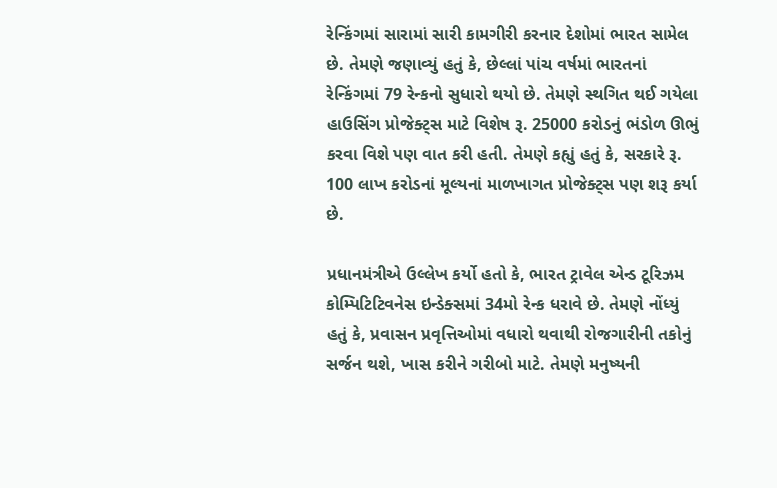રેન્કિંગમાં સારામાં સારી કામગીરી કરનાર દેશોમાં ભારત સામેલ છે. તેમણે જણાવ્યું હતું કે, છેલ્લાં પાંચ વર્ષમાં ભારતનાં રેન્કિંગમાં 79 રેન્કનો સુધારો થયો છે. તેમણે સ્થગિત થઈ ગયેલા હાઉસિંગ પ્રોજેક્ટ્સ માટે વિશેષ રૂ. 25000 કરોડનું ભંડોળ ઊભું કરવા વિશે પણ વાત કરી હતી. તેમણે કહ્યું હતું કે, સરકારે રૂ. 100 લાખ કરોડનાં મૂલ્યનાં માળખાગત પ્રોજેક્ટ્સ પણ શરૂ કર્યા છે.

પ્રધાનમંત્રીએ ઉલ્લેખ કર્યો હતો કે, ભારત ટ્રાવેલ એન્ડ ટૂરિઝમ કોમ્પિટિટિવનેસ ઇન્ડેક્સમાં 34મો રેન્ક ધરાવે છે. તેમણે નોંધ્યું હતું કે, પ્રવાસન પ્રવૃત્તિઓમાં વધારો થવાથી રોજગારીની તકોનું સર્જન થશે, ખાસ કરીને ગરીબો માટે. તેમણે મનુષ્યની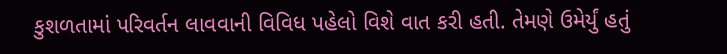કુશળતામાં પરિવર્તન લાવવાની વિવિધ પહેલો વિશે વાત કરી હતી. તેમણે ઉમેર્યું હતું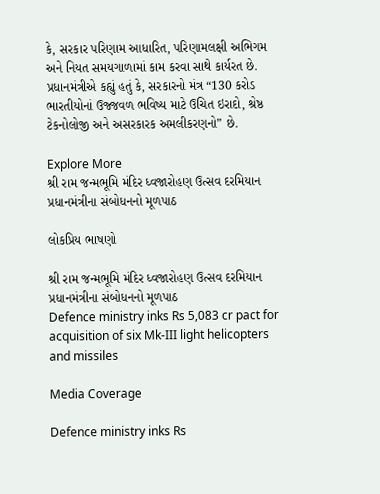કે, સરકાર પરિણામ આધારિત, પરિણામલક્ષી અભિગમ અને નિયત સમયગાળામાં કામ કરવા સાથે કાર્યરત છે. પ્રધાનમંત્રીએ કહ્યું હતું કે, સરકારનો મંત્ર “130 કરોડ ભારતીયોનાં ઉજ્જવળ ભવિષ્ય માટે ઉચિત ઇરાદો, શ્રેષ્ઠ ટેકનોલોજી અને અસરકારક અમલીકરણનો” છે.

Explore More
શ્રી રામ જન્મભૂમિ મંદિર ધ્વજારોહણ ઉત્સવ દરમિયાન પ્રધાનમંત્રીના સંબોધનનો મૂળપાઠ

લોકપ્રિય ભાષણો

શ્રી રામ જન્મભૂમિ મંદિર ધ્વજારોહણ ઉત્સવ દરમિયાન પ્રધાનમંત્રીના સંબોધનનો મૂળપાઠ
Defence ministry inks Rs 5,083 cr pact for acquisition of six Mk-III light helicopters and missiles

Media Coverage

Defence ministry inks Rs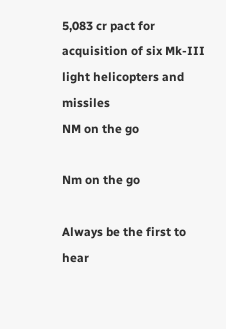5,083 cr pact for acquisition of six Mk-III light helicopters and missiles
NM on the go

Nm on the go

Always be the first to hear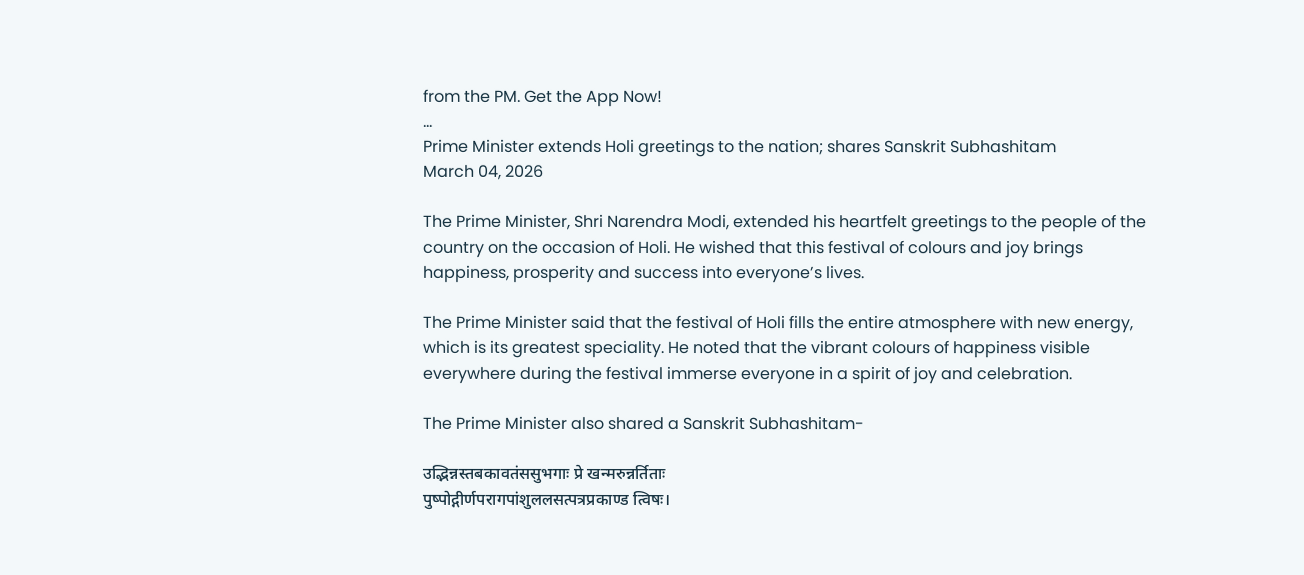from the PM. Get the App Now!
...
Prime Minister extends Holi greetings to the nation; shares Sanskrit Subhashitam
March 04, 2026

The Prime Minister, Shri Narendra Modi, extended his heartfelt greetings to the people of the country on the occasion of Holi. He wished that this festival of colours and joy brings happiness, prosperity and success into everyone’s lives.

The Prime Minister said that the festival of Holi fills the entire atmosphere with new energy, which is its greatest speciality. He noted that the vibrant colours of happiness visible everywhere during the festival immerse everyone in a spirit of joy and celebration.

The Prime Minister also shared a Sanskrit Subhashitam-

उद्भिन्नस्तबकावतंससुभगाः प्रे खन्मरुन्नर्तिताः
पुष्पोद्गीर्णपरागपांशुललसत्पत्रप्रकाण्ड त्विषः।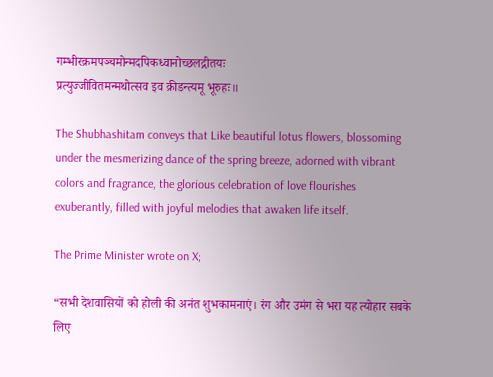गम्भीरक्रमपञ्चमोन्मदपिकध्वानोच्छलद्गीतयः
प्रत्युज्जीवितमन्मथोत्सव इव क्रीडन्त्यमू भूरुहः॥

The Shubhashitam conveys that Like beautiful lotus flowers, blossoming under the mesmerizing dance of the spring breeze, adorned with vibrant colors and fragrance, the glorious celebration of love flourishes exuberantly, filled with joyful melodies that awaken life itself.

The Prime Minister wrote on X;

“सभी देशवासियों को होली की अनंत शुभकामनाएं। रंग और उमंग से भरा यह त्योहार सबके लिए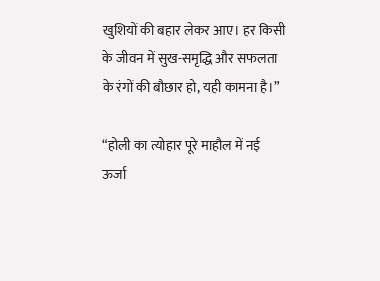खुशियों की बहार लेकर आए। हर किसी के जीवन में सुख-समृद्धि और सफलता के रंगों की बौछार हो, यही कामना है।”

“होली का त्योहार पूरे माहौल में नई ऊर्जा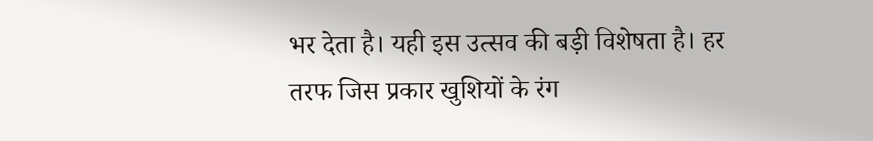भर देता है। यही इस उत्सव की बड़ी विशेषता है। हर तरफ जिस प्रकार खुशियों के रंग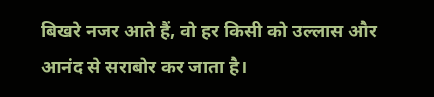बिखरे नजर आते हैं, वो हर किसी को उल्लास और आनंद से सराबोर कर जाता है।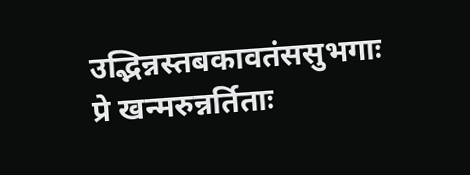उद्भिन्नस्तबकावतंससुभगाः प्रे खन्मरुन्नर्तिताः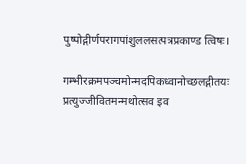पुष्पोद्गीर्णपरागपांशुललसत्पत्रप्रकाण्ड त्विषः।

गम्भीरक्रमपञ्चमोन्मदपिकध्वानोच्छलद्गीतयः
प्रत्युज्जीवितमन्मथोत्सव इव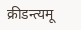क्रीडन्त्यमू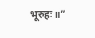भूरुहः॥”